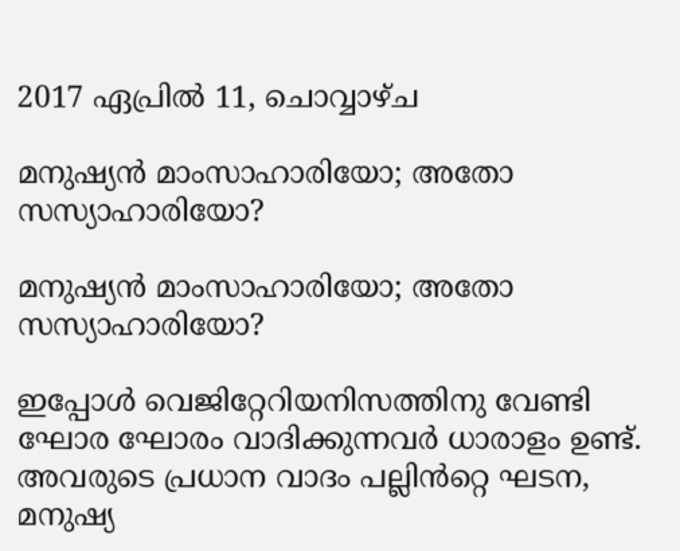2017 ഏപ്രിൽ 11, ചൊവ്വാഴ്ച

മനുഷ്യൻ മാംസാഹാരിയോ; അതോ സസ്യാഹാരിയോ?

മനുഷ്യൻ മാംസാഹാരിയോ; അതോ സസ്യാഹാരിയോ?

ഇപ്പോൾ വെജിറ്റേറിയനിസത്തിനു വേണ്ടി ഘോര ഘോരം വാദിക്കുന്നവർ ധാരാളം ഉണ്ട്. അവരുടെ പ്രധാന വാദം പല്ലിൻറ്റെ ഘടന, മനുഷ്യ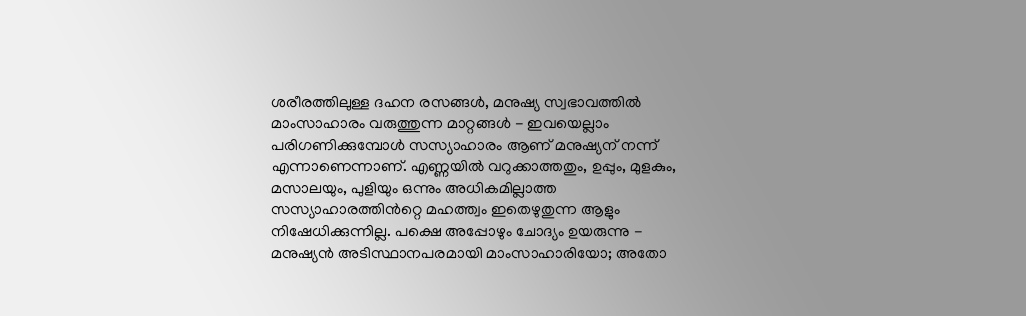ശരീരത്തിലുള്ള ദഹന രസങ്ങൾ, മനുഷ്യ സ്വഭാവത്തിൽ  മാംസാഹാരം വരുത്തുന്ന മാറ്റങ്ങൾ - ഇവയെല്ലാം പരിഗണിക്കുമ്പോൾ സസ്യാഹാരം ആണ് മനുഷ്യന് നന്ന് എന്നാണെന്നാണ്. എണ്ണയിൽ വറുക്കാത്തതും, ഉപ്പും, മുളകും, മസാലയും, പുളിയും ഒന്നും അധികമില്ലാത്ത സസ്യാഹാരത്തിൻറ്റെ മഹത്ത്വം ഇതെഴുതുന്ന ആളും നിഷേധിക്കുന്നില്ല. പക്ഷെ അപ്പോഴും ചോദ്യം ഉയരുന്നു - മനുഷ്യൻ അടിസ്ഥാനപരമായി മാംസാഹാരിയോ; അതോ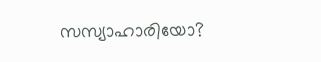സസ്യാഹാരിയോ?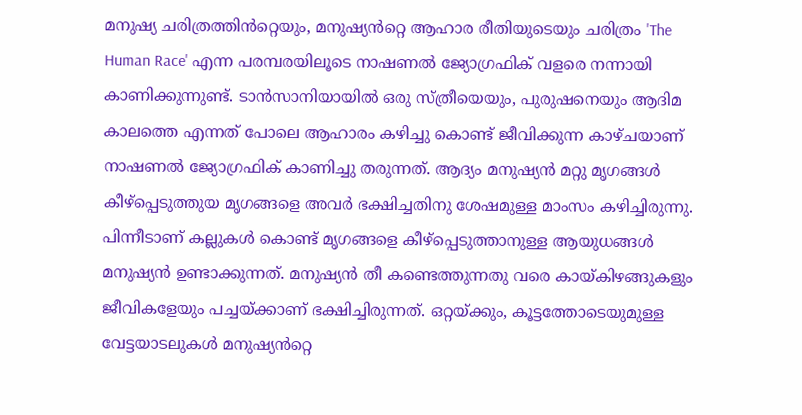മനുഷ്യ ചരിത്രത്തിൻറ്റെയും, മനുഷ്യൻറ്റെ ആഹാര രീതിയുടെയും ചരിത്രം 'The Human Race' എന്ന പരമ്പരയിലൂടെ നാഷണൽ ജ്യോഗ്രഫിക് വളരെ നന്നായി കാണിക്കുന്നുണ്ട്. ടാൻസാനിയായിൽ ഒരു സ്ത്രീയെയും, പുരുഷനെയും ആദിമ കാലത്തെ എന്നത് പോലെ ആഹാരം കഴിച്ചു കൊണ്ട് ജീവിക്കുന്ന കാഴ്ചയാണ് നാഷണൽ ജ്യോഗ്രഫിക് കാണിച്ചു തരുന്നത്. ആദ്യം മനുഷ്യൻ മറ്റു മൃഗങ്ങൾ കീഴ്പ്പെടുത്തുയ മൃഗങ്ങളെ അവർ ഭക്ഷിച്ചതിനു ശേഷമുള്ള മാംസം കഴിച്ചിരുന്നു. പിന്നീടാണ് കല്ലുകൾ കൊണ്ട് മൃഗങ്ങളെ കീഴ്‌പ്പെടുത്താനുള്ള ആയുധങ്ങൾ മനുഷ്യൻ ഉണ്ടാക്കുന്നത്. മനുഷ്യൻ തീ കണ്ടെത്തുന്നതു വരെ കായ്കിഴങ്ങുകളും ജീവികളേയും പച്ചയ്ക്കാണ് ഭക്ഷിച്ചിരുന്നത്. ഒറ്റയ്ക്കും, കൂട്ടത്തോടെയുമുള്ള വേട്ടയാടലുകൾ മനുഷ്യൻറ്റെ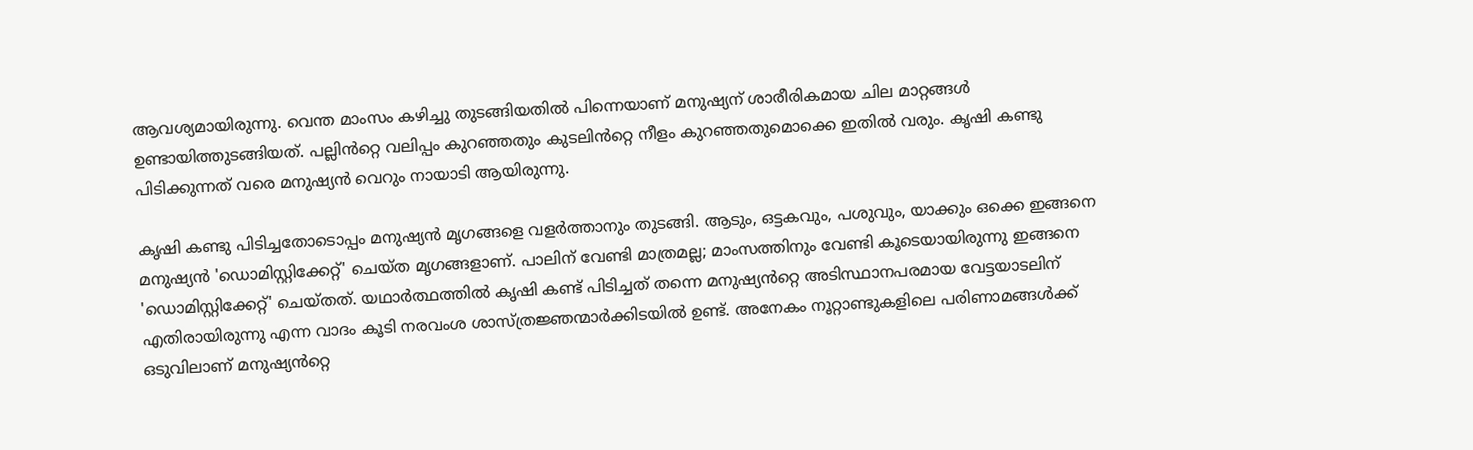ആവശ്യമായിരുന്നു. വെന്ത മാംസം കഴിച്ചു തുടങ്ങിയതിൽ പിന്നെയാണ് മനുഷ്യന് ശാരീരികമായ ചില മാറ്റങ്ങൾ ഉണ്ടായിത്തുടങ്ങിയത്. പല്ലിൻറ്റെ വലിപ്പം കുറഞ്ഞതും കുടലിൻറ്റെ നീളം കുറഞ്ഞതുമൊക്കെ ഇതിൽ വരും. കൃഷി കണ്ടു പിടിക്കുന്നത് വരെ മനുഷ്യൻ വെറും നായാടി ആയിരുന്നു.

കൃഷി കണ്ടു പിടിച്ചതോടൊപ്പം മനുഷ്യൻ മൃഗങ്ങളെ വളർത്താനും തുടങ്ങി. ആടും, ഒട്ടകവും, പശുവും, യാക്കും ഒക്കെ ഇങ്ങനെ മനുഷ്യൻ 'ഡൊമിസ്റ്റിക്കേറ്റ്' ചെയ്ത മൃഗങ്ങളാണ്. പാലിന് വേണ്ടി മാത്രമല്ല; മാംസത്തിനും വേണ്ടി കൂടെയായിരുന്നു ഇങ്ങനെ 'ഡൊമിസ്റ്റിക്കേറ്റ്' ചെയ്തത്. യഥാർത്ഥത്തിൽ കൃഷി കണ്ട് പിടിച്ചത് തന്നെ മനുഷ്യൻറ്റെ അടിസ്ഥാനപരമായ വേട്ടയാടലിന് എതിരായിരുന്നു എന്ന വാദം കൂടി നരവംശ ശാസ്ത്രജ്ഞന്മാർക്കിടയിൽ ഉണ്ട്. അനേകം നൂറ്റാണ്ടുകളിലെ പരിണാമങ്ങൾക്ക് ഒടുവിലാണ് മനുഷ്യൻറ്റെ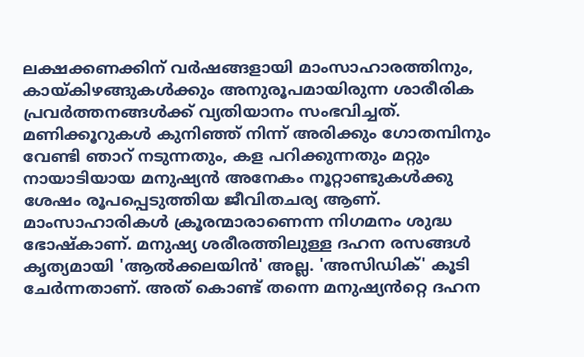ലക്ഷക്കണക്കിന് വർഷങ്ങളായി മാംസാഹാരത്തിനും, കായ്കിഴങ്ങുകൾക്കും അനുരൂപമായിരുന്ന ശാരീരിക പ്രവർത്തനങ്ങൾക്ക് വ്യതിയാനം സംഭവിച്ചത്. മണിക്കൂറുകൾ കുനിഞ്ഞ് നിന്ന് അരിക്കും ഗോതമ്പിനും വേണ്ടി ഞാറ് നടുന്നതും, കള പറിക്കുന്നതും മറ്റും നായാടിയായ മനുഷ്യൻ അനേകം നൂറ്റാണ്ടുകൾക്കു ശേഷം രൂപപ്പെടുത്തിയ ജീവിതചര്യ ആണ്. മാംസാഹാരികൾ ക്രൂരന്മാരാണെന്ന നിഗമനം ശുദ്ധ ഭോഷ്കാണ്. മനുഷ്യ ശരീരത്തിലുള്ള ദഹന രസങ്ങൾ കൃത്യമായി 'ആൽക്കലയിൻ' അല്ല. 'അസിഡിക്' കൂടി ചേർന്നതാണ്. അത് കൊണ്ട് തന്നെ മനുഷ്യൻറ്റെ ദഹന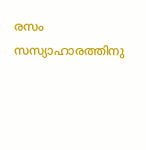രസം സസ്യാഹാരത്തിനു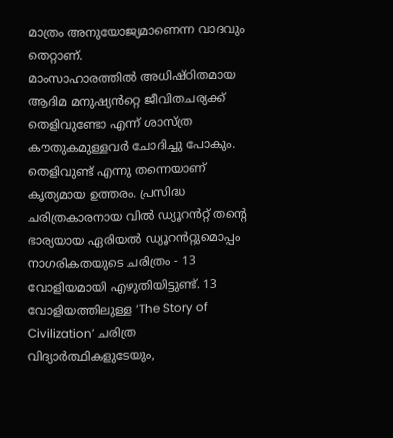മാത്രം അനുയോജ്യമാണെന്ന വാദവും തെറ്റാണ്.
മാംസാഹാരത്തിൽ അധിഷ്ഠിതമായ ആദിമ മനുഷ്യൻറ്റെ ജീവിതചര്യക്ക് തെളിവുണ്ടോ എന്ന്‌ ശാസ്ത്ര കൗതുകമുള്ളവർ ചോദിച്ചു പോകും. തെളിവുണ്ട് എന്നു തന്നെയാണ് കൃത്യമായ ഉത്തരം. പ്രസിദ്ധ ചരിത്രകാരനായ വിൽ ഡ്യൂറൻറ്റ് തന്റെ ഭാര്യയായ ഏരിയൽ ഡ്യൂറൻറ്റുമൊപ്പം നാഗരികതയുടെ ചരിത്രം - 13 വോളിയമായി എഴുതിയിട്ടുണ്ട്. 13 വോളിയത്തിലുള്ള ‘The Story of Civilization’ ചരിത്ര വിദ്യാർത്ഥികളുടേയും,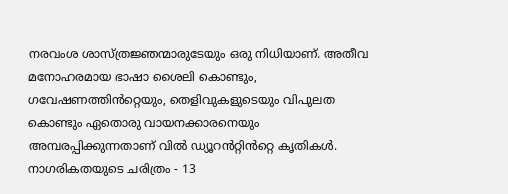നരവംശ ശാസ്ത്രജ്ഞന്മാരുടേയും ഒരു നിധിയാണ്. അതീവ മനോഹരമായ ഭാഷാ ശൈലി കൊണ്ടും, ഗവേഷണത്തിൻറ്റെയും, തെളിവുകളുടെയും വിപുലത കൊണ്ടും ഏതൊരു വായനക്കാരനെയും അമ്പരപ്പിക്കുന്നതാണ് വിൽ ഡ്യൂറൻറ്റിൻറ്റെ കൃതികൾ. നാഗരികതയുടെ ചരിത്രം - 13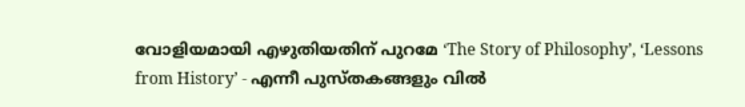വോളിയമായി എഴുതിയതിന് പുറമേ ‘The Story of Philosophy’, ‘Lessons from History’ - എന്നീ പുസ്തകങ്ങളും വിൽ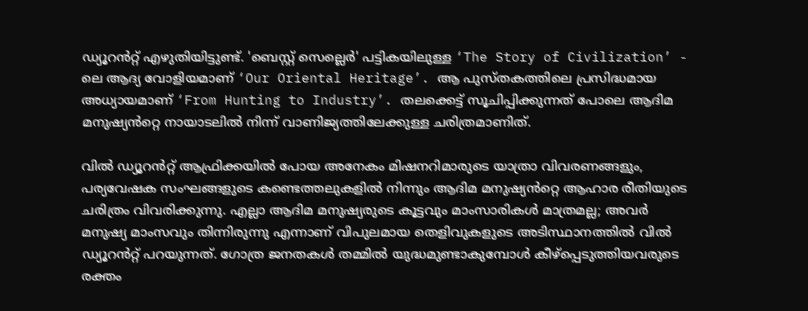ഡ്യൂറൻറ്റ് എഴുതിയിട്ടുണ്ട്. 'ബെസ്റ്റ് സെല്ലെർ' പട്ടികയിലുള്ള ‘The Story of Civilization’ - ലെ ആദ്യ വോളിയമാണ് ‘Our Oriental Heritage’. ആ പുസ്തകത്തിലെ പ്രസിദ്ധമായ അധ്യായമാണ് ‘From Hunting to Industry’. തലക്കെട്ട് സൂചിപ്പിക്കുന്നത് പോലെ ആദിമ മനുഷ്യൻറ്റെ നായാടലിൽ നിന്ന് വാണിജ്യത്തിലേക്കുള്ള ചരിത്രമാണിത്.

വിൽ ഡ്യൂറൻറ്റ് ആഫ്രിക്കയിൽ പോയ അനേകം മിഷനറിമാരുടെ യാത്രാ വിവരണങ്ങളും, പര്യവേഷക സംഘങ്ങളുടെ കണ്ടെത്തലുകളിൽ നിന്നും ആദിമ മനുഷ്യൻറ്റെ ആഹാര രീതിയുടെ ചരിത്രം വിവരിക്കുന്നു. എല്ലാ ആദിമ മനുഷ്യരുടെ കൂട്ടവും മാംസാരികൾ മാത്രമല്ല; അവർ മനുഷ്യ മാംസവും തിന്നിരുന്നു എന്നാണ് വിപുലമായ തെളിവുകളുടെ അടിസ്ഥാനത്തിൽ വിൽ ഡ്യൂറൻറ്റ് പറയുന്നത്. ഗോത്ര ജനതകൾ തമ്മിൽ യുദ്ധമുണ്ടാകുമ്പോൾ കീഴ്പ്പെടുത്തിയവരുടെ രക്തം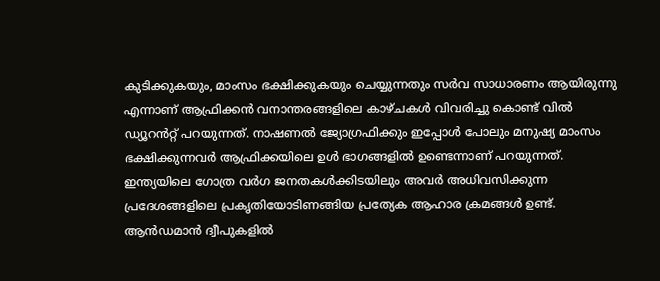കുടിക്കുകയും, മാംസം ഭക്ഷിക്കുകയും ചെയ്യുന്നതും സർവ സാധാരണം ആയിരുന്നു എന്നാണ് ആഫ്രിക്കൻ വനാന്തരങ്ങളിലെ കാഴ്ചകൾ വിവരിച്ചു കൊണ്ട് വിൽ ഡ്യൂറൻറ്റ് പറയുന്നത്. നാഷണൽ ജ്യോഗ്രഫിക്കും ഇപ്പോൾ പോലും മനുഷ്യ മാംസം ഭക്ഷിക്കുന്നവർ ആഫ്രിക്കയിലെ ഉൾ ഭാഗങ്ങളിൽ ഉണ്ടെന്നാണ് പറയുന്നത്.
ഇന്ത്യയിലെ ഗോത്ര വർഗ ജനതകൾക്കിടയിലും അവർ അധിവസിക്കുന്ന പ്രദേശങ്ങളിലെ പ്രകൃതിയോടിണങ്ങിയ പ്രത്യേക ആഹാര ക്രമങ്ങൾ ഉണ്ട്. ആൻഡമാൻ ദ്വീപുകളിൽ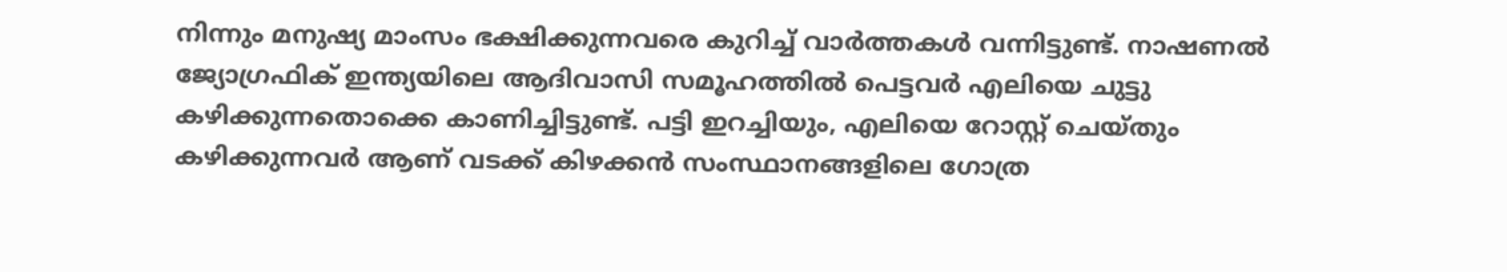നിന്നും മനുഷ്യ മാംസം ഭക്ഷിക്കുന്നവരെ കുറിച്ച് വാർത്തകൾ വന്നിട്ടുണ്ട്. നാഷണൽ ജ്യോഗ്രഫിക് ഇന്ത്യയിലെ ആദിവാസി സമൂഹത്തിൽ പെട്ടവർ എലിയെ ചുട്ടു കഴിക്കുന്നതൊക്കെ കാണിച്ചിട്ടുണ്ട്. പട്ടി ഇറച്ചിയും, എലിയെ റോസ്റ്റ് ചെയ്തും കഴിക്കുന്നവർ ആണ് വടക്ക് കിഴക്കൻ സംസ്ഥാനങ്ങളിലെ ഗോത്ര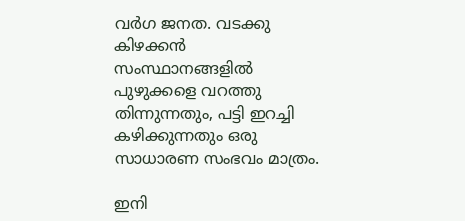വർഗ ജനത. വടക്കു കിഴക്കൻ സംസ്ഥാനങ്ങളിൽ പുഴുക്കളെ വറത്തു തിന്നുന്നതും, പട്ടി ഇറച്ചി കഴിക്കുന്നതും ഒരു സാധാരണ സംഭവം മാത്രം.

ഇനി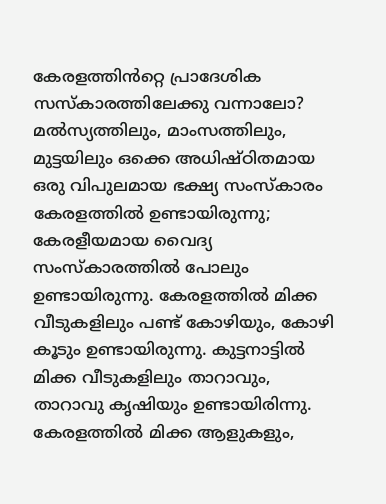കേരളത്തിൻറ്റെ പ്രാദേശിക സസ്കാരത്തിലേക്കു വന്നാലോ? മൽസ്യത്തിലും, മാംസത്തിലും, മുട്ടയിലും ഒക്കെ അധിഷ്ഠിതമായ ഒരു വിപുലമായ ഭക്ഷ്യ സംസ്കാരം കേരളത്തിൽ ഉണ്ടായിരുന്നു; കേരളീയമായ വൈദ്യ സംസ്കാരത്തിൽ പോലും ഉണ്ടായിരുന്നു. കേരളത്തിൽ മിക്ക വീടുകളിലും പണ്ട് കോഴിയും, കോഴി കൂടും ഉണ്ടായിരുന്നു. കുട്ടനാട്ടിൽ മിക്ക വീടുകളിലും താറാവും, താറാവു കൃഷിയും ഉണ്ടായിരിന്നു. കേരളത്തിൽ മിക്ക ആളുകളും,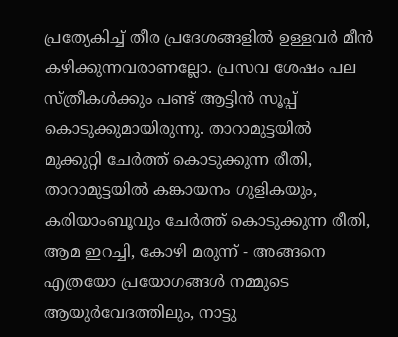പ്രത്യേകിച്ച് തീര പ്രദേശങ്ങളിൽ ഉള്ളവർ മീൻ കഴിക്കുന്നവരാണല്ലോ. പ്രസവ ശേഷം പല സ്ത്രീകൾക്കും പണ്ട് ആട്ടിൻ സൂപ്പ് കൊടുക്കുമായിരുന്നു. താറാമുട്ടയിൽ മുക്കുറ്റി ചേർത്ത് കൊടുക്കുന്ന രീതി, താറാമുട്ടയിൽ കങ്കായനം ഗുളികയും, കരിയാംബൂവും ചേർത്ത് കൊടുക്കുന്ന രീതി, ആമ ഇറച്ചി, കോഴി മരുന്ന് - അങ്ങനെ എത്രയോ പ്രയോഗങ്ങൾ നമ്മുടെ ആയുർവേദത്തിലും, നാട്ടു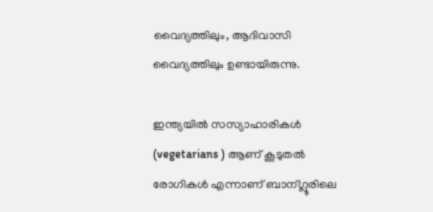വൈദ്യത്തിലും, ആദിവാസി വൈദ്യത്തിലും ഉണ്ടായിരുന്നു.

ഇന്ത്യയിൽ സസ്യാഹാരികൾ (vegetarians ) ആണ് കൂടുതൽ രോഗികൾ എന്നാണ് ബാന്ഗ്ലൂരിലെ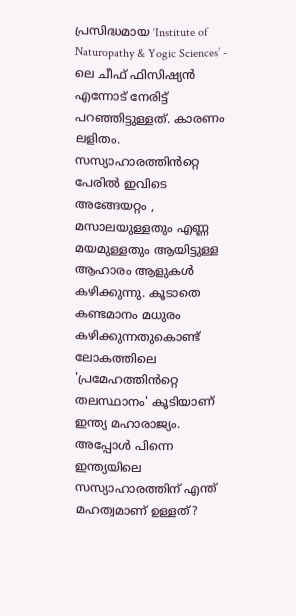പ്രസിദ്ധമായ ‘Institute of Naturopathy & Yogic Sciences’ - ലെ ചീഫ് ഫിസിഷ്യൻ എന്നോട് നേരിട്ട് പറഞ്ഞിട്ടുള്ളത്. കാരണം ലളിതം. സസ്യാഹാരത്തിൻറ്റെ പേരിൽ ഇവിടെ അങ്ങേയറ്റം , മസാലയുള്ളതും എണ്ണ മയമുള്ളതും ആയിട്ടുള്ള ആഹാരം ആളുകൾ കഴിക്കുന്നു. കൂടാതെ കണ്ടമാനം മധുരം കഴിക്കുന്നതുകൊണ്ട് ലോകത്തിലെ 'പ്രമേഹത്തിൻറ്റെ തലസ്ഥാനം' കൂടിയാണ് ഇന്ത്യ മഹാരാജ്യം. അപ്പോൾ പിന്നെ ഇന്ത്യയിലെ സസ്യാഹാരത്തിന് എന്ത് മഹത്വമാണ് ഉള്ളത്?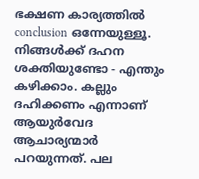ഭക്ഷണ കാര്യത്തിൽ conclusion ഒന്നേയുള്ളൂ. നിങ്ങൾക്ക് ദഹന ശക്തിയുണ്ടോ - എന്തും കഴിക്കാം. കല്ലും ദഹിക്കണം എന്നാണ് ആയുർവേദ ആചാര്യന്മാർ പറയുന്നത്. പല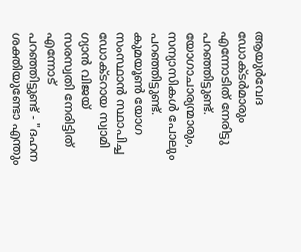ആയുർവേദ ഡോക്ടർമാരും എന്നോടിത് നേരിട്ടു പറഞ്ഞിട്ടുണ്ട്. യോഗാചാര്യന്മാരും, സന്യാസികൾ പോലും പറഞ്ഞിട്ടുണ്ട്. കുമയൂൺ യോഗ സംസ്ഥാൻ സ്ഥാപിച്ച ഡോക്ടറായ സ്വാമി ഗ്യാൻ വിജയ് സരസ്വതി നേരിട്ടിത് എന്നോട് പറഞ്ഞിട്ടുണ്ട് - "ദഹന ശക്തിയുണ്ടോ എന്തും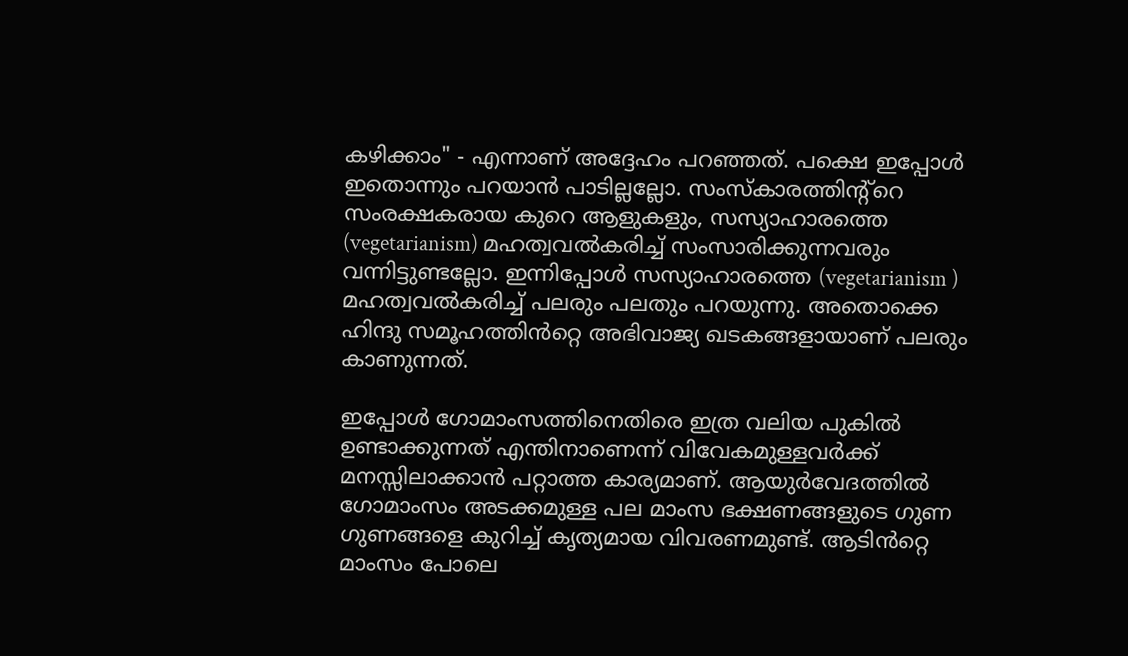കഴിക്കാം" - എന്നാണ് അദ്ദേഹം പറഞ്ഞത്. പക്ഷെ ഇപ്പോൾ ഇതൊന്നും പറയാൻ പാടില്ലല്ലോ. സംസ്കാരത്തിന്റ്റെ സംരക്ഷകരായ കുറെ ആളുകളും, സസ്യാഹാരത്തെ (vegetarianism) മഹത്വവൽകരിച്ച് സംസാരിക്കുന്നവരും വന്നിട്ടുണ്ടല്ലോ. ഇന്നിപ്പോൾ സസ്യാഹാരത്തെ (vegetarianism ) മഹത്വവൽകരിച്ച് പലരും പലതും പറയുന്നു. അതൊക്കെ ഹിന്ദു സമൂഹത്തിൻറ്റെ അഭിവാജ്യ ഖടകങ്ങളായാണ് പലരും കാണുന്നത്.

ഇപ്പോൾ ഗോമാംസത്തിനെതിരെ ഇത്ര വലിയ പുകിൽ ഉണ്ടാക്കുന്നത് എന്തിനാണെന്ന് വിവേകമുള്ളവർക്ക് മനസ്സിലാക്കാൻ പറ്റാത്ത കാര്യമാണ്. ആയുർവേദത്തിൽ ഗോമാംസം അടക്കമുള്ള പല മാംസ ഭക്ഷണങ്ങളുടെ ഗുണ ഗുണങ്ങളെ കുറിച്ച് കൃത്യമായ വിവരണമുണ്ട്. ആടിൻറ്റെ മാംസം പോലെ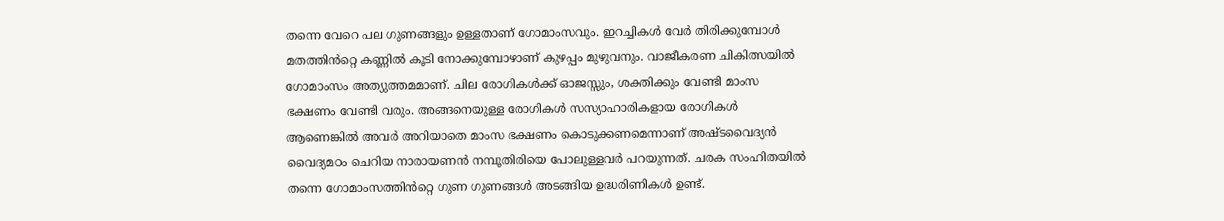തന്നെ വേറെ പല ഗുണങ്ങളും ഉള്ളതാണ് ഗോമാംസവും. ഇറച്ചികൾ വേർ തിരിക്കുമ്പോൾ മതത്തിൻറ്റെ കണ്ണിൽ കൂടി നോക്കുമ്പോഴാണ് കുഴപ്പം മുഴുവനും. വാജീകരണ ചികിത്സയിൽ ഗോമാംസം അത്യുത്തമമാണ്. ചില രോഗികൾക്ക് ഓജസ്സും, ശക്തിക്കും വേണ്ടി മാംസ ഭക്ഷണം വേണ്ടി വരും. അങ്ങനെയുള്ള രോഗികൾ സസ്യാഹാരികളായ രോഗികൾ ആണെങ്കിൽ അവർ അറിയാതെ മാംസ ഭക്ഷണം കൊടുക്കണമെന്നാണ് അഷ്ടവൈദ്യൻ വൈദ്യമഠം ചെറിയ നാരായണൻ നമ്പൂതിരിയെ പോലുള്ളവർ പറയുന്നത്. ചരക സംഹിതയിൽ തന്നെ ഗോമാംസത്തിൻറ്റെ ഗുണ ഗുണങ്ങൾ അടങ്ങിയ ഉദ്ധരിണികൾ ഉണ്ട്.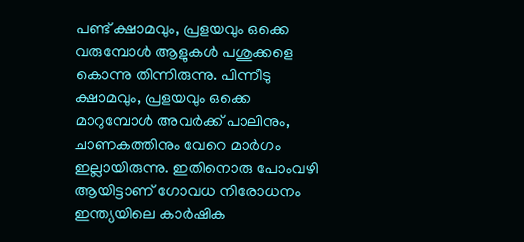പണ്ട് ക്ഷാമവും, പ്രളയവും ഒക്കെ വരുമ്പോൾ ആളുകൾ പശുക്കളെ കൊന്നു തിന്നിരുന്നു. പിന്നീടു ക്ഷാമവും, പ്രളയവും ഒക്കെ മാറുമ്പോൾ അവർക്ക് പാലിനും, ചാണകത്തിനും വേറെ മാർഗം ഇല്ലായിരുന്നു. ഇതിനൊരു പോംവഴി ആയിട്ടാണ് ഗോവധ നിരോധനം ഇന്ത്യയിലെ കാർഷിക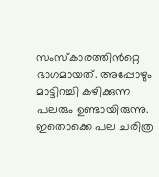സംസ്കാരത്തിൻറ്റെ ഭാഗമായത്. അപ്പോഴും മാട്ടിറച്ചി കഴിക്കുന്ന പലരും ഉണ്ടായിരുന്നു. ഇതൊക്കെ പല ചരിത്ര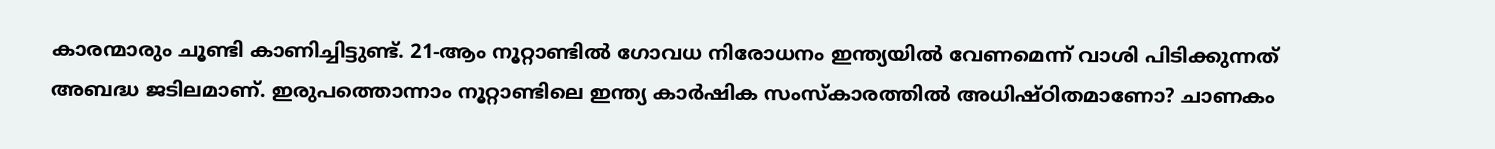കാരന്മാരും ചൂണ്ടി കാണിച്ചിട്ടുണ്ട്. 21-ആം നൂറ്റാണ്ടിൽ ഗോവധ നിരോധനം ഇന്ത്യയിൽ വേണമെന്ന് വാശി പിടിക്കുന്നത് അബദ്ധ ജടിലമാണ്. ഇരുപത്തൊന്നാം നൂറ്റാണ്ടിലെ ഇന്ത്യ കാർഷിക സംസ്കാരത്തിൽ അധിഷ്ഠിതമാണോ? ചാണകം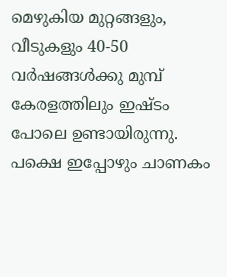മെഴുകിയ മുറ്റങ്ങളും, വീടുകളും 40-50 വർഷങ്ങൾക്കു മുമ്പ് കേരളത്തിലും ഇഷ്ടം പോലെ ഉണ്ടായിരുന്നു. പക്ഷെ ഇപ്പോഴും ചാണകം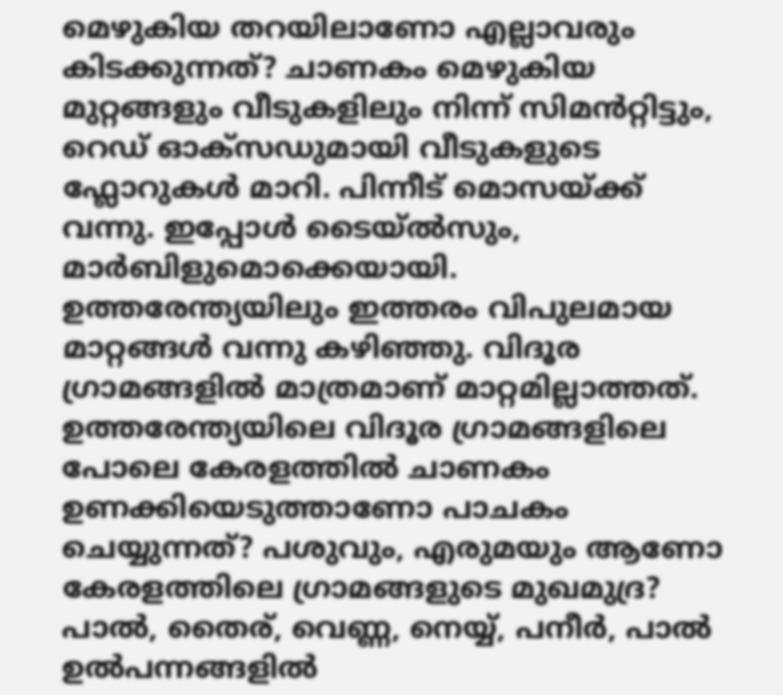മെഴുകിയ തറയിലാണോ എല്ലാവരും കിടക്കുന്നത്? ചാണകം മെഴുകിയ മുറ്റങ്ങളും വീടുകളിലും നിന്ന് സിമൻറ്റിട്ടും, റെഡ് ഓക്‌സഡുമായി വീടുകളുടെ ഫ്ലോറുകൾ മാറി. പിന്നീട് മൊസയ്ക്ക് വന്നു. ഇപ്പോൾ ടൈയ്‌ൽസും, മാർബിളുമൊക്കെയായി. ഉത്തരേന്ത്യയിലും ഇത്തരം വിപുലമായ മാറ്റങ്ങൾ വന്നു കഴിഞ്ഞു. വിദൂര ഗ്രാമങ്ങളിൽ മാത്രമാണ് മാറ്റമില്ലാത്തത്. ഉത്തരേന്ത്യയിലെ വിദൂര ഗ്രാമങ്ങളിലെ പോലെ കേരളത്തിൽ ചാണകം ഉണക്കിയെടുത്താണോ പാചകം ചെയ്യുന്നത്? പശുവും, എരുമയും ആണോ കേരളത്തിലെ ഗ്രാമങ്ങളുടെ മുഖമുദ്ര? പാൽ, തൈര്, വെണ്ണ, നെയ്യ്, പനീർ, പാൽ ഉൽപന്നങ്ങളിൽ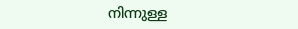നിന്നുള്ള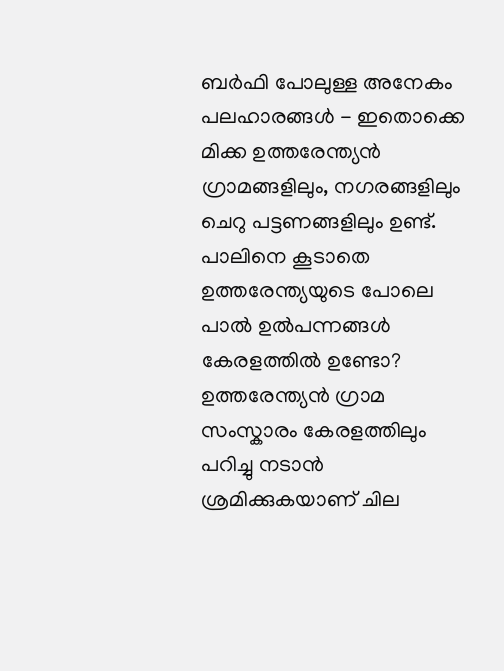ബർഫി പോലുള്ള അനേകം പലഹാരങ്ങൾ - ഇതൊക്കെ മിക്ക ഉത്തരേന്ത്യൻ ഗ്രാമങ്ങളിലും, നഗരങ്ങളിലും ചെറു പട്ടണങ്ങളിലും ഉണ്ട്. പാലിനെ കൂടാതെ ഉത്തരേന്ത്യയുടെ പോലെ പാൽ ഉൽപന്നങ്ങൾ കേരളത്തിൽ ഉണ്ടോ? ഉത്തരേന്ത്യൻ ഗ്രാമ സംസ്കാരം കേരളത്തിലും പറിച്ചു നടാൻ ശ്രമിക്കുകയാണ് ചില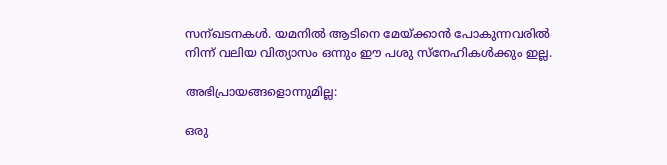സന്ഖടനകൾ. യമനിൽ ആടിനെ മേയ്ക്കാൻ പോകുന്നവരിൽ നിന്ന് വലിയ വിത്യാസം ഒന്നും ഈ പശു സ്നേഹികൾക്കും ഇല്ല.

അഭിപ്രായങ്ങളൊന്നുമില്ല:

ഒരു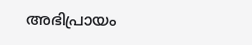അഭിപ്രായം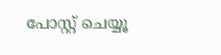പോസ്റ്റ് ചെയ്യൂ